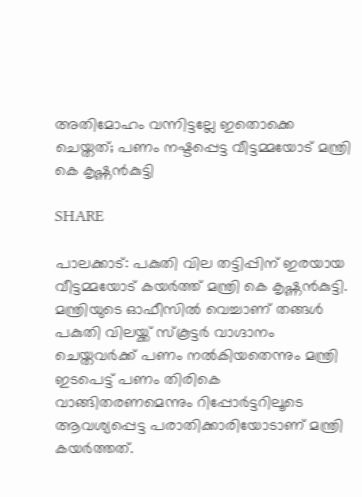അതിമോഹം വന്നിട്ടല്ലേ ഇതൊക്കെ ചെയ്തത്; പണം നഷ്ടപ്പെട്ട വീട്ടമ്മയോട് മന്ത്രി കെ കൃഷ്ണന്‍കുട്ടി

SHARE

പാലക്കാട്: പകുതി വില തട്ടിപ്പിന് ഇരയായ വീട്ടമ്മയോട് കയര്‍ത്ത് മന്ത്രി കെ കൃഷ്ണന്‍കുട്ടി. മന്ത്രിയുടെ ഓഫീസില്‍ വെച്ചാണ് തങ്ങള്‍ പകുതി വിലയ്ക്ക് സ്‌കൂട്ടര്‍ വാഗ്ദാനം ചെയ്തവര്‍ക്ക് പണം നല്‍കിയതെന്നും മന്ത്രി ഇടപെട്ട് പണം തിരികെ വാങ്ങിതരണമെന്നും റിപ്പോർട്ടറിലൂടെ ആവശ്യപ്പെട്ട പരാതിക്കാരിയോടാണ് മന്ത്രി കയര്‍ത്തത്.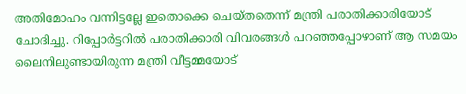അതിമോഹം വന്നിട്ടല്ലേ ഇതൊക്കെ ചെയ്തതെന്ന് മന്ത്രി പരാതിക്കാരിയോട് ചോദിച്ചു. റിപ്പോർട്ടറിൽ പരാതിക്കാരി വിവരങ്ങൾ പറഞ്ഞപ്പോഴാണ് ആ സമയം ലൈനിലുണ്ടായിരുന്ന മന്ത്രി വീട്ടമ്മയോട്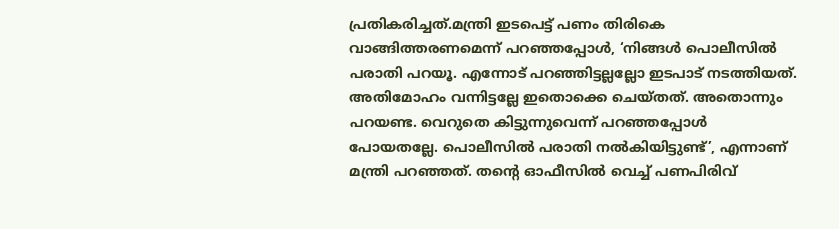പ്രതികരിച്ചത്.മന്ത്രി ഇടപെട്ട് പണം തിരികെ വാങ്ങിത്തരണമെന്ന് പറഞ്ഞപ്പോള്‍, ‘നിങ്ങള്‍ പൊലീസില്‍ പരാതി പറയൂ. എന്നോട് പറഞ്ഞിട്ടല്ലല്ലോ ഇടപാട് നടത്തിയത്. അതിമോഹം വന്നിട്ടല്ലേ ഇതൊക്കെ ചെയ്തത്. അതൊന്നും പറയണ്ട. വെറുതെ കിട്ടുന്നുവെന്ന് പറഞ്ഞപ്പോള്‍ പോയതല്ലേ. പൊലീസില്‍ പരാതി നല്‍കിയിട്ടുണ്ട്’, എന്നാണ് മന്ത്രി പറഞ്ഞത്. തന്റെ ഓഫീസില്‍ വെച്ച് പണപിരിവ്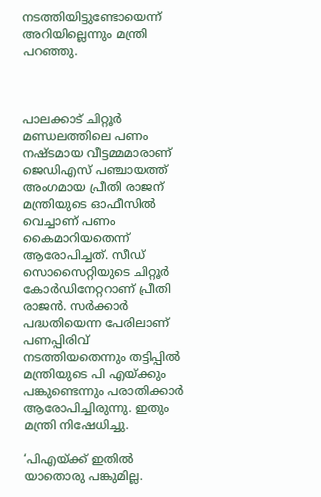നടത്തിയിട്ടുണ്ടോയെന്ന് അറിയില്ലെന്നും മന്ത്രി പറഞ്ഞു.



പാലക്കാട് ചിറ്റൂര്‍ മണ്ഡലത്തിലെ പണം നഷ്ടമായ വീട്ടമ്മമാരാണ് ജെഡിഎസ് പഞ്ചായത്ത് അംഗമായ പ്രീതി രാജന് മന്ത്രിയുടെ ഓഫീസില്‍ വെച്ചാണ് പണം കൈമാറിയതെന്ന് ആരോപിച്ചത്. സീഡ് സൊസൈറ്റിയുടെ ചിറ്റൂര്‍ കോര്‍ഡിനേറ്ററാണ് പ്രീതി രാജന്‍. സര്‍ക്കാര്‍ പദ്ധതിയെന്ന പേരിലാണ് പണപ്പിരിവ് നടത്തിയതെന്നും തട്ടിപ്പില്‍ മന്ത്രിയുടെ പി എയ്ക്കും പങ്കുണ്ടെന്നും പരാതിക്കാര്‍ ആരോപിച്ചിരുന്നു. ഇതും മന്ത്രി നിഷേധിച്ചു.

‘പിഎയ്ക്ക് ഇതില്‍ യാതൊരു പങ്കുമില്ല.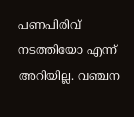പണപിരിവ് നടത്തിയോ എന്ന് അറിയില്ല. വഞ്ചന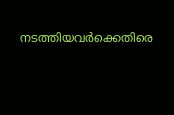നടത്തിയവര്‍ക്കെതിരെ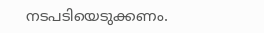നടപടിയെടുക്കണം.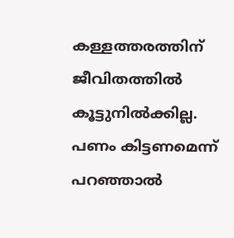കള്ളത്തരത്തിന് ജീവിതത്തില്‍ കൂട്ടുനില്‍ക്കില്ല. പണം കിട്ടണമെന്ന് പറഞ്ഞാല്‍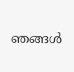ഞങ്ങള്‍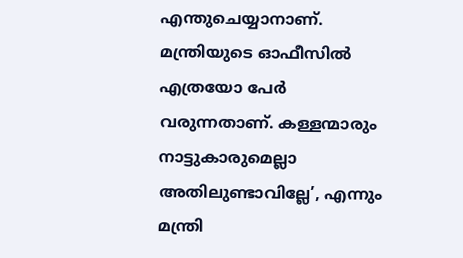എന്തുചെയ്യാനാണ്. മന്ത്രിയുടെ ഓഫീസില്‍ എത്രയോ പേര്‍ വരുന്നതാണ്. കള്ളന്മാരും നാട്ടുകാരുമെല്ലാ അതിലുണ്ടാവില്ലേ’, എന്നും മന്ത്രി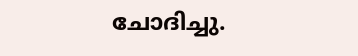ചോദിച്ചു.